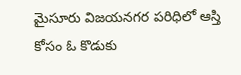మైసూరు విజయనగర పరిధిలో ఆస్తి కోసం ఓ కొడుకు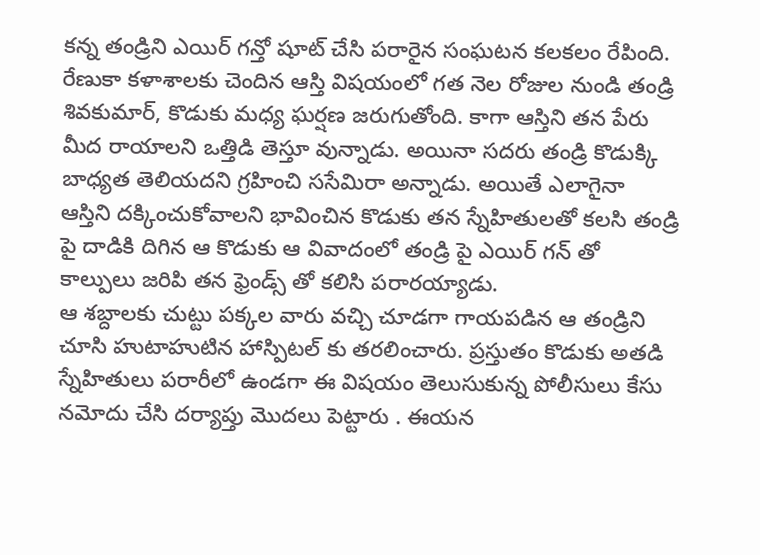కన్న తండ్రిని ఎయిర్ గన్తో షూట్ చేసి పరారైన సంఘటన కలకలం రేపింది. రేణుకా కళాశాలకు చెందిన ఆస్తి విషయంలో గత నెల రోజుల నుండి తండ్రి శివకుమార్, కొడుకు మధ్య ఘర్షణ జరుగుతోంది. కాగా ఆస్తిని తన పేరు మీద రాయాలని ఒత్తిడి తెస్తూ వున్నాడు. అయినా సదరు తండ్రి కొడుక్కి బాధ్యత తెలియదని గ్రహించి ససేమిరా అన్నాడు. అయితే ఎలాగైనా ఆస్తిని దక్కించుకోవాలని భావించిన కొడుకు తన స్నేహితులతో కలసి తండ్రి పై దాడికి దిగిన ఆ కొడుకు ఆ వివాదంలో తండ్రి పై ఎయిర్ గన్ తో కాల్పులు జరిపి తన ఫ్రెండ్స్ తో కలిసి పరారయ్యాడు.
ఆ శబ్దాలకు చుట్టు పక్కల వారు వచ్చి చూడగా గాయపడిన ఆ తండ్రిని చూసి హుటాహుటిన హాస్పిటల్ కు తరలించారు. ప్రస్తుతం కొడుకు అతడి స్నేహితులు పరారీలో ఉండగా ఈ విషయం తెలుసుకున్న పోలీసులు కేసు నమోదు చేసి దర్యాప్తు మొదలు పెట్టారు . ఈయన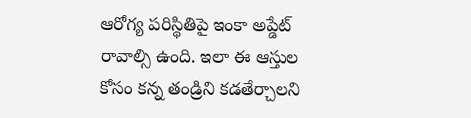ఆరోగ్య పరిస్థితిపై ఇంకా అప్డేట్ రావాల్సి ఉంది. ఇలా ఈ ఆస్తుల కోసం కన్న తండ్రిని కడతేర్చాలని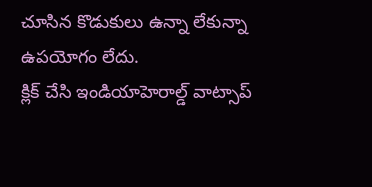చూసిన కొడుకులు ఉన్నా లేకున్నా ఉపయోగం లేదు.
క్లిక్ చేసి ఇండియాహెరాల్డ్ వాట్సాప్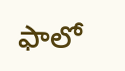ఫాలో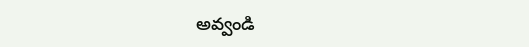అవ్వండి